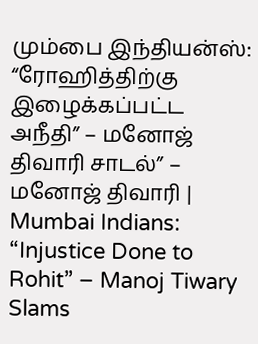மும்பை இந்தியன்ஸ்: “ரோஹித்திற்கு இழைக்கப்பட்ட அநீதி” – மனோஜ் திவாரி சாடல்” – மனோஜ் திவாரி | Mumbai Indians: “Injustice Done to Rohit” – Manoj Tiwary Slams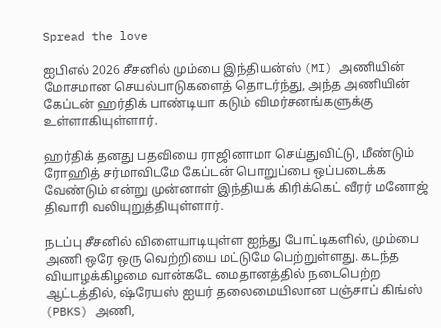Spread the love

ஐபிஎல் 2026 சீசனில் மும்பை இந்தியன்ஸ் (MI) அணியின் மோசமான செயல்பாடுகளைத் தொடர்ந்து, அந்த அணியின் கேப்டன் ஹர்திக் பாண்டியா கடும் விமர்சனங்களுக்கு உள்ளாகியுள்ளார்.

ஹர்திக் தனது பதவியை ராஜினாமா செய்துவிட்டு, மீண்டும் ரோஹித் சர்மாவிடமே கேப்டன் பொறுப்பை ஒப்படைக்க வேண்டும் என்று முன்னாள் இந்தியக் கிரிக்கெட் வீரர் மனோஜ் திவாரி வலியுறுத்தியுள்ளார்.

நடப்பு சீசனில் விளையாடியுள்ள ஐந்து போட்டிகளில், மும்பை அணி ஒரே ஒரு வெற்றியை மட்டுமே பெற்றுள்ளது. கடந்த வியாழக்கிழமை வான்கடே மைதானத்தில் நடைபெற்ற ஆட்டத்தில், ஷ்ரேயஸ் ஐயர் தலைமையிலான பஞ்சாப் கிங்ஸ் (PBKS) அணி,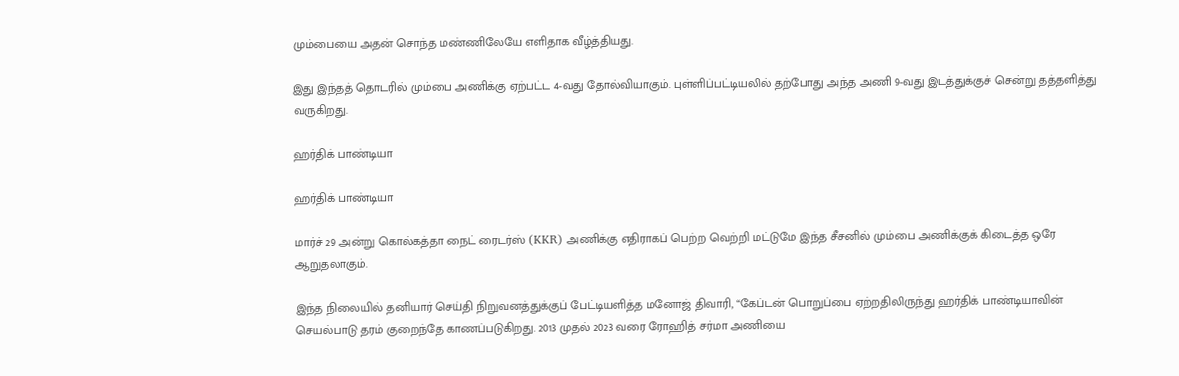மும்பையை அதன் சொந்த மண்ணிலேயே எளிதாக வீழ்த்தியது.

இது இந்தத் தொடரில் மும்பை அணிக்கு ஏற்பட்ட 4-வது தோல்வியாகும். புள்ளிப்பட்டியலில் தற்போது அந்த அணி 9-வது இடத்துக்குச் சென்று தத்தளித்து வருகிறது.

ஹர்திக் பாண்டியா

ஹர்திக் பாண்டியா

மார்ச் 29 அன்று கொல்கத்தா நைட் ரைடர்ஸ் (KKR) அணிக்கு எதிராகப் பெற்ற வெற்றி மட்டுமே இந்த சீசனில் மும்பை அணிக்குக் கிடைத்த ஒரே ஆறுதலாகும்.

இந்த நிலையில் தனியார் செய்தி நிறுவனத்துக்குப் பேட்டியளித்த மனோஜ் திவாரி, “கேப்டன் பொறுப்பை ஏற்றதிலிருந்து ஹர்திக் பாண்டியாவின் செயல்பாடு தரம் குறைந்தே காணப்படுகிறது. 2013 முதல் 2023 வரை ரோஹித் சர்மா அணியை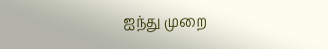ஐந்து முறை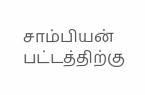சாம்பியன் பட்டத்திற்கு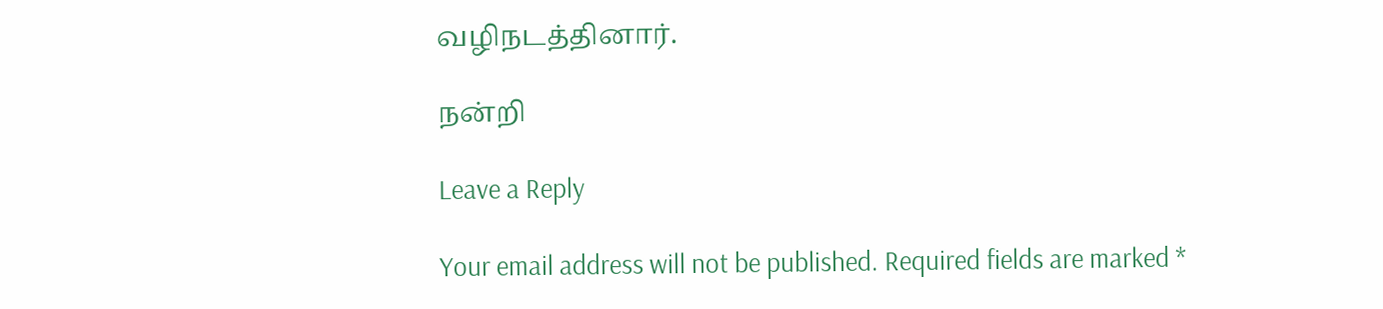வழிநடத்தினார்.

நன்றி

Leave a Reply

Your email address will not be published. Required fields are marked *